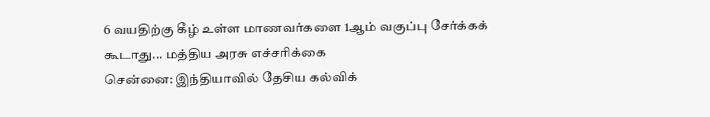6 வயதிற்கு கீழ் உள்ள மாணவர்களை 1ஆம் வகுப்பு சேர்க்கக் கூடாது... மத்திய அரசு எச்சரிக்கை
சென்னை: இந்தியாவில் தேசிய கல்விக்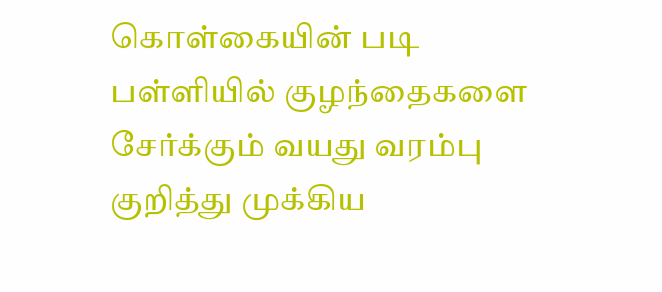கொள்கையின் படி பள்ளியில் குழந்தைகளை சேர்க்கும் வயது வரம்பு குறித்து முக்கிய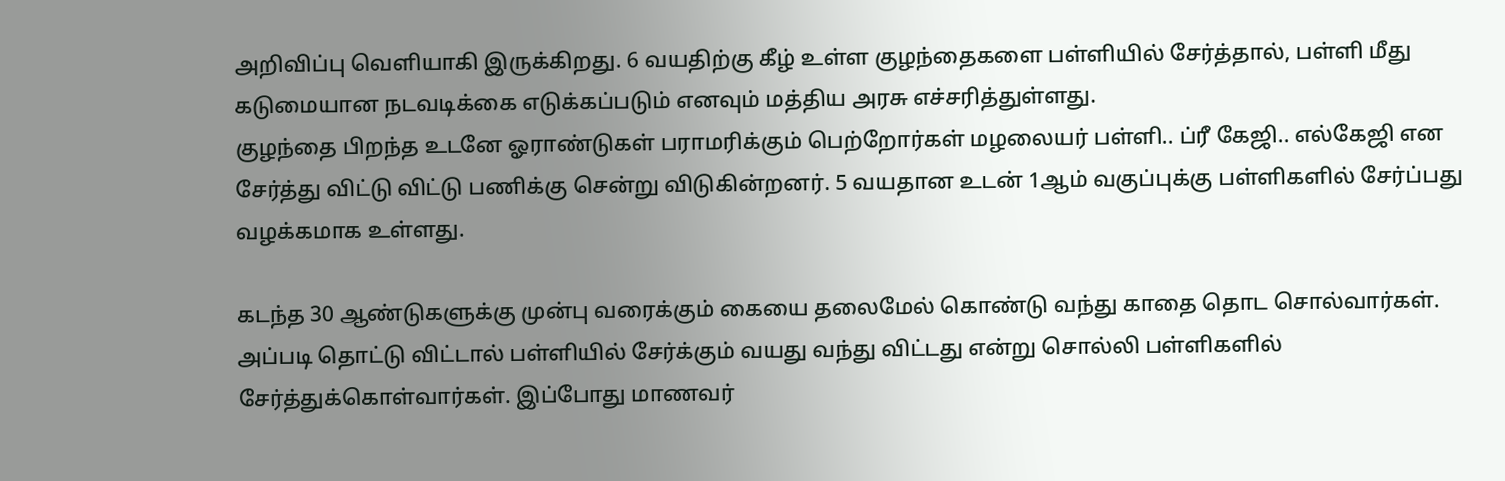அறிவிப்பு வெளியாகி இருக்கிறது. 6 வயதிற்கு கீழ் உள்ள குழந்தைகளை பள்ளியில் சேர்த்தால், பள்ளி மீது கடுமையான நடவடிக்கை எடுக்கப்படும் எனவும் மத்திய அரசு எச்சரித்துள்ளது.
குழந்தை பிறந்த உடனே ஓராண்டுகள் பராமரிக்கும் பெற்றோர்கள் மழலையர் பள்ளி.. ப்ரீ கேஜி.. எல்கேஜி என சேர்த்து விட்டு விட்டு பணிக்கு சென்று விடுகின்றனர். 5 வயதான உடன் 1ஆம் வகுப்புக்கு பள்ளிகளில் சேர்ப்பது வழக்கமாக உள்ளது.

கடந்த 30 ஆண்டுகளுக்கு முன்பு வரைக்கும் கையை தலைமேல் கொண்டு வந்து காதை தொட சொல்வார்கள். அப்படி தொட்டு விட்டால் பள்ளியில் சேர்க்கும் வயது வந்து விட்டது என்று சொல்லி பள்ளிகளில் சேர்த்துக்கொள்வார்கள். இப்போது மாணவர்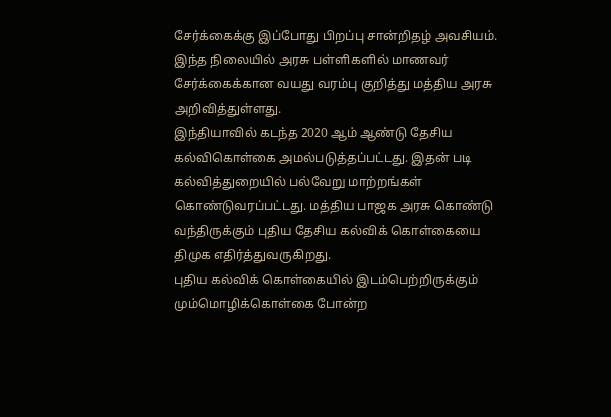சேர்க்கைக்கு இப்போது பிறப்பு சான்றிதழ் அவசியம். இந்த நிலையில் அரசு பள்ளிகளில் மாணவர் சேர்க்கைக்கான வயது வரம்பு குறித்து மத்திய அரசு அறிவித்துள்ளது.
இந்தியாவில் கடந்த 2020 ஆம் ஆண்டு தேசிய கல்விகொள்கை அமல்படுத்தப்பட்டது. இதன் படி கல்வித்துறையில் பல்வேறு மாற்றங்கள் கொண்டுவரப்பட்டது. மத்திய பாஜக அரசு கொண்டு வந்திருக்கும் புதிய தேசிய கல்விக் கொள்கையை திமுக எதிர்த்துவருகிறது.
புதிய கல்விக் கொள்கையில் இடம்பெற்றிருக்கும் மும்மொழிக்கொள்கை போன்ற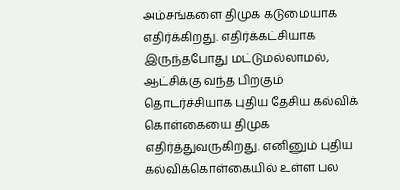அம்சங்களை திமுக கடுமையாக எதிர்க்கிறது. எதிர்க்கட்சியாக இருந்தபோது மட்டுமல்லாமல், ஆட்சிக்கு வந்த பிறகும் தொடர்ச்சியாக புதிய தேசிய கல்விக் கொள்கையை திமுக எதிர்த்துவருகிறது. எனினும் புதிய கல்விக்கொள்கையில் உள்ள பல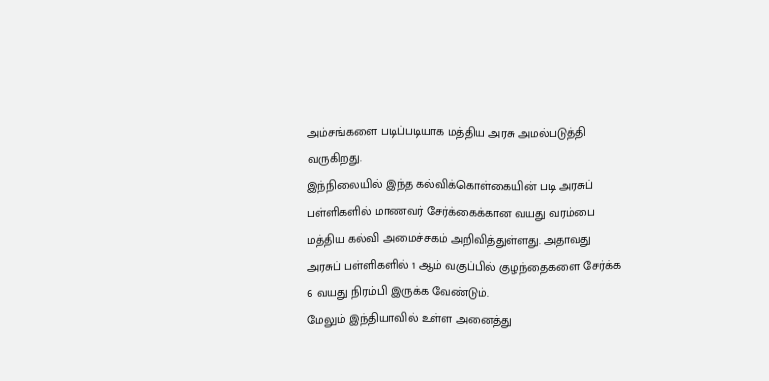அம்சங்களை படிப்படியாக மத்திய அரசு அமல்படுத்தி வருகிறது.
இந்நிலையில் இந்த கல்விக்கொள்கையின் படி அரசுப் பள்ளிகளில் மாணவர் சேர்க்கைக்கான வயது வரம்பை மத்திய கல்வி அமைச்சகம் அறிவித்துள்ளது. அதாவது அரசுப் பள்ளிகளில் 1 ஆம் வகுப்பில் குழந்தைகளை சேர்க்க 6 வயது நிரம்பி இருக்க வேண்டும்.
மேலும் இந்தியாவில் உள்ள அனைத்து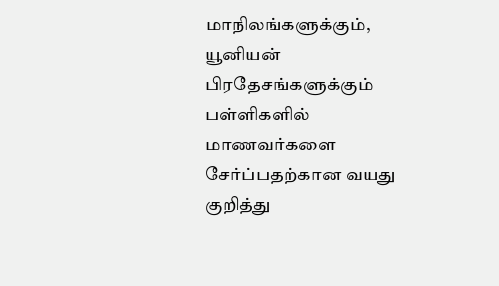மாநிலங்களுக்கும், யூனியன் பிரதேசங்களுக்கும் பள்ளிகளில் மாணவர்களை சேர்ப்பதற்கான வயது குறித்து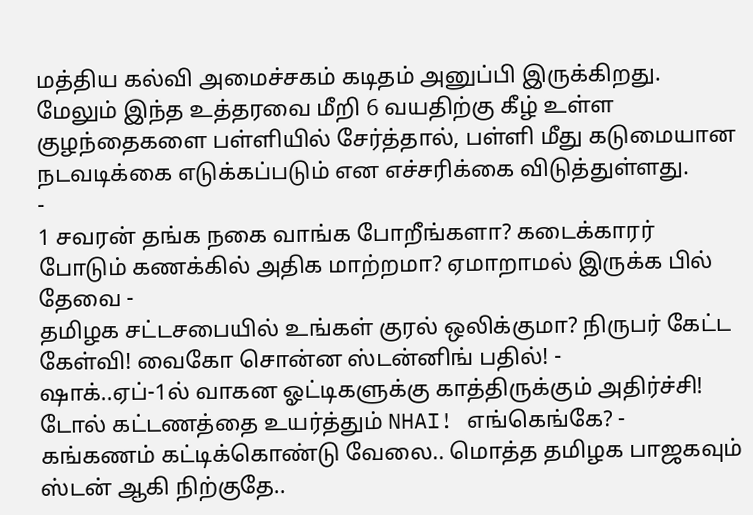மத்திய கல்வி அமைச்சகம் கடிதம் அனுப்பி இருக்கிறது. மேலும் இந்த உத்தரவை மீறி 6 வயதிற்கு கீழ் உள்ள குழந்தைகளை பள்ளியில் சேர்த்தால், பள்ளி மீது கடுமையான நடவடிக்கை எடுக்கப்படும் என எச்சரிக்கை விடுத்துள்ளது.
-
1 சவரன் தங்க நகை வாங்க போறீங்களா? கடைக்காரர் போடும் கணக்கில் அதிக மாற்றமா? ஏமாறாமல் இருக்க பில் தேவை -
தமிழக சட்டசபையில் உங்கள் குரல் ஒலிக்குமா? நிருபர் கேட்ட கேள்வி! வைகோ சொன்ன ஸ்டன்னிங் பதில்! -
ஷாக்..ஏப்-1ல் வாகன ஓட்டிகளுக்கு காத்திருக்கும் அதிர்ச்சி! டோல் கட்டணத்தை உயர்த்தும் NHAI! எங்கெங்கே? -
கங்கணம் கட்டிக்கொண்டு வேலை.. மொத்த தமிழக பாஜகவும் ஸ்டன் ஆகி நிற்குதே..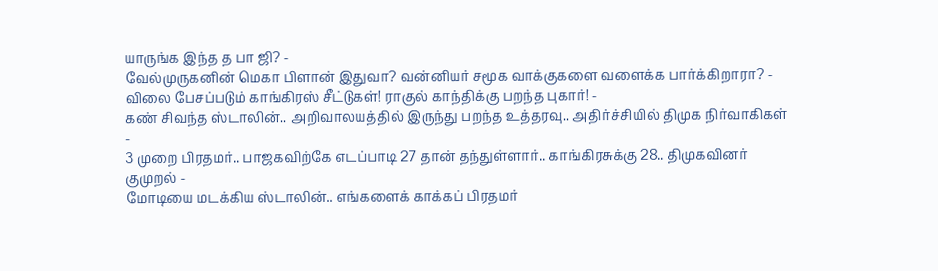யாருங்க இந்த த பா ஜி? -
வேல்முருகனின் மெகா பிளான் இதுவா? வன்னியர் சமூக வாக்குகளை வளைக்க பார்க்கிறாரா? -
விலை பேசப்படும் காங்கிரஸ் சீட்டுகள்! ராகுல் காந்திக்கு பறந்த புகார்! -
கண் சிவந்த ஸ்டாலின்.. அறிவாலயத்தில் இருந்து பறந்த உத்தரவு.. அதிர்ச்சியில் திமுக நிர்வாகிகள் -
3 முறை பிரதமர்.. பாஜகவிற்கே எடப்பாடி 27 தான் தந்துள்ளார்.. காங்கிரசுக்கு 28.. திமுகவினர் குமுறல் -
மோடியை மடக்கிய ஸ்டாலின்.. எங்களைக் காக்கப் பிரதமர்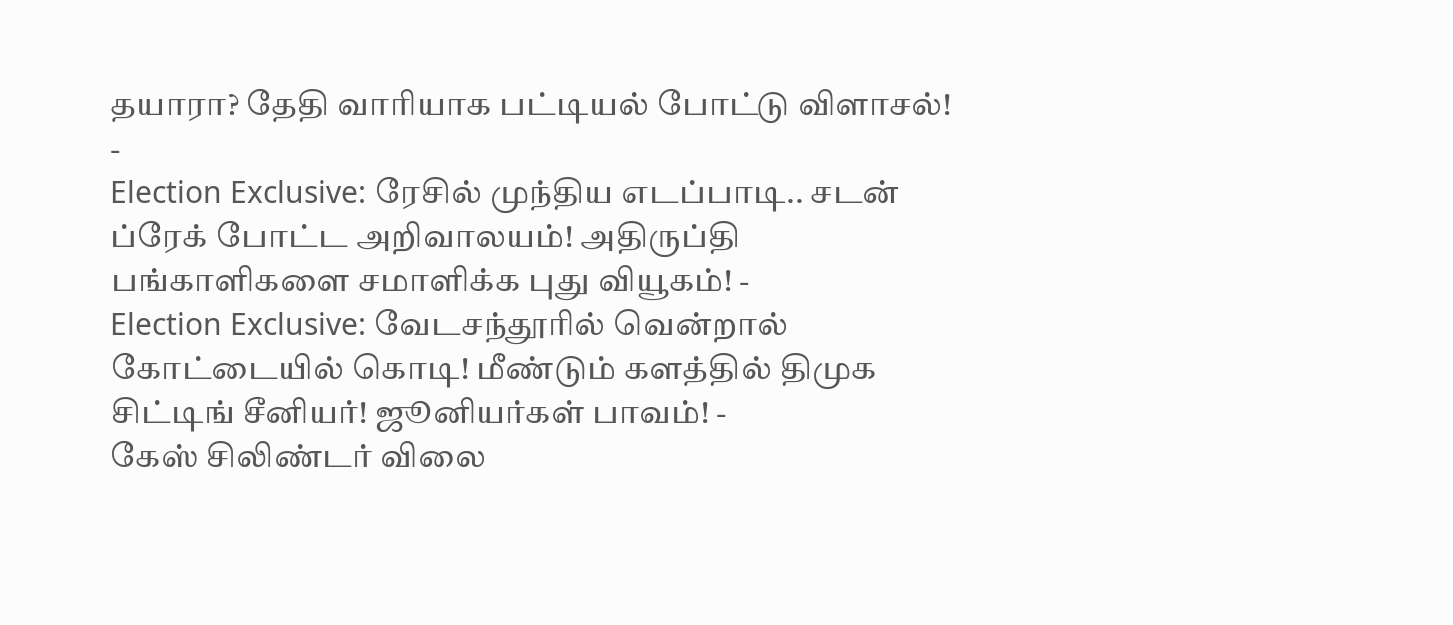தயாரா? தேதி வாரியாக பட்டியல் போட்டு விளாசல்! -
Election Exclusive: ரேசில் முந்திய எடப்பாடி.. சடன் ப்ரேக் போட்ட அறிவாலயம்! அதிருப்தி பங்காளிகளை சமாளிக்க புது வியூகம்! -
Election Exclusive: வேடசந்தூரில் வென்றால் கோட்டையில் கொடி! மீண்டும் களத்தில் திமுக சிட்டிங் சீனியர்! ஜூனியர்கள் பாவம்! -
கேஸ் சிலிண்டர் விலை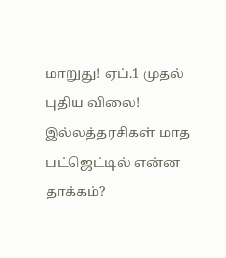மாறுது! ஏப்.1 முதல் புதிய விலை! இல்லத்தரசிகள் மாத பட்ஜெட்டில் என்ன தாக்கம்?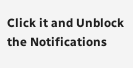Click it and Unblock the Notifications